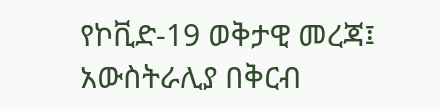የኮቪድ-19 ወቅታዊ መረጃ፤ አውስትራሊያ በቅርብ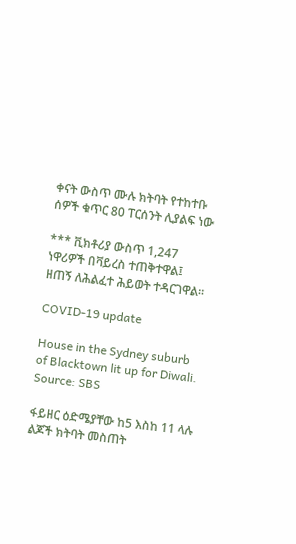ቀናት ውስጥ ሙሉ ክትባት የተከተቡ ሰዎች ቁጥር 80 ፐርሰንት ሊያልፍ ነው

*** ቪክቶሪያ ውስጥ 1,247 ነዋሪዎች በቫይረስ ተጠቅተዋል፤ ዘጠኝ ለሕልፈተ ሕይወት ተዳርገዋል።

COVID-19 update

House in the Sydney suburb of Blacktown lit up for Diwali. Source: SBS

ፋይዘር ዕድሜያቸው ከ5 እስከ 11 ላሉ ልጆች ክትባት መስጠት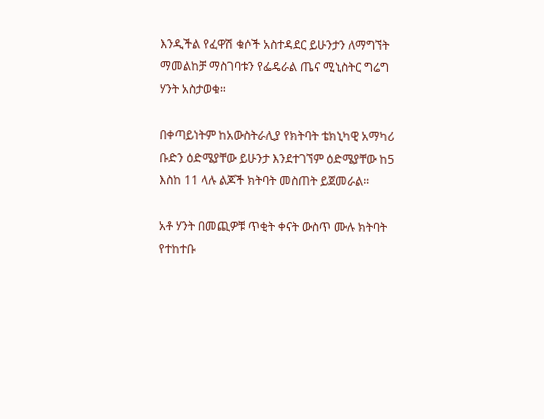እንዲችል የፈዋሽ ቁሶች አስተዳደር ይሁንታን ለማግኘት ማመልከቻ ማስገባቱን የፌዴራል ጤና ሚኒስትር ግሬግ ሃንት አስታወቁ።

በቀጣይነትም ከአውስትራሊያ የክትባት ቴክኒካዊ አማካሪ ቡድን ዕድሜያቸው ይሁንታ እንደተገኘም ዕድሜያቸው ከ5 እስከ 11 ላሉ ልጆች ክትባት መስጠት ይጀመራል።

አቶ ሃንት በመጪዎቹ ጥቂት ቀናት ውስጥ ሙሉ ክትባት የተከተቡ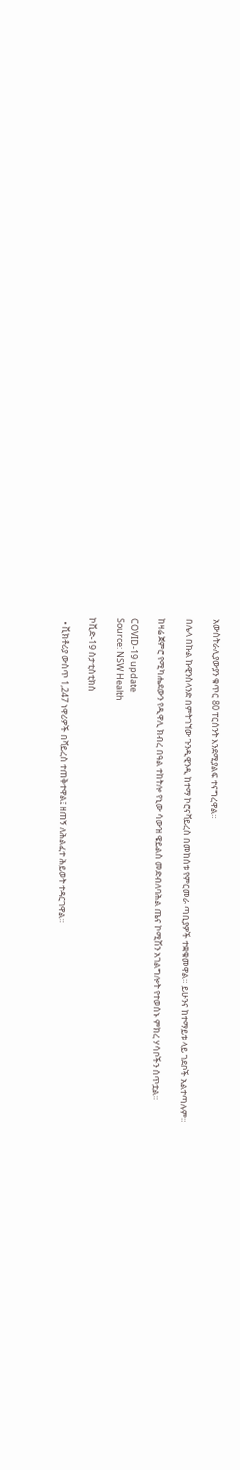አውስትራሊያውያን ቁጥር 80 ፐርሰንት እንደሚያልፍ ተናግረዋል።

በሌላ በኩል ኩዊንስላንድ በምትገኘው ጉንዲዊንዲ ከተማ ኮሮናቫይረስ በመከሰቱ የምርመራ ጣቢያዎች ተቋቁመዋል። ይሁንና ከተማይቱ ላይ ገደቦች አልተጣሉም።

ከዛሬ ጀምሮ የሚካሔደውን የዲዋሊ ክብረ በዓል ተከትሎ የኒው ሳውዝ ዌይልስ መድብለባሕል ጤና ኮሚሽን አገልግሎት የተወሰኑ ምክረ ሃሳቦችን ሰጥቷል።

COVID-19 update
Source: NSW Health

ኮቪድ-19 ስታቲስቲክስ

  • ቪክቶሪያ ውስጥ 1,247 ነዋሪዎች በቫይረስ ተጠቅተዋል፤ ዘጠኝ ለሕልፈተ ሕይወት ተዳርገዋል።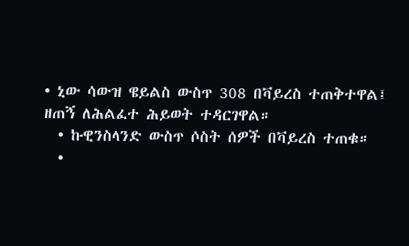• ኒው ሳውዝ ዌይልስ ውስጥ 308 በቫይረስ ተጠቅተዋል፤ ዘጠኝ ለሕልፈተ ሕይወት ተዳርገዋል።
  • ኩዊንስላንድ ውስጥ ሶስት ሰዎች በቫይረስ ተጠቁ።
  •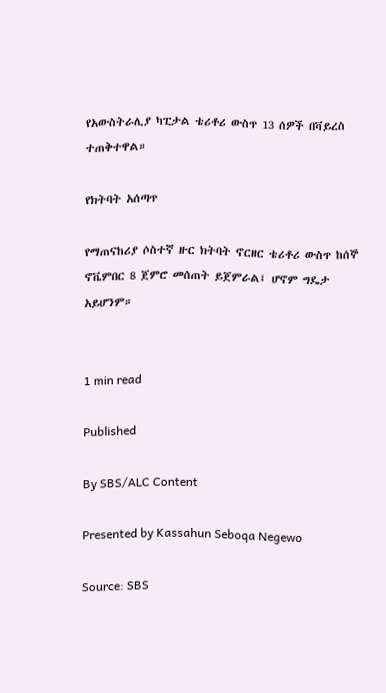የአውስትራሊያ ካፒታል ቴሪቶሪ ውስጥ 13 ሰዎች በቫይረስ ተጠቅተዋል።

የክትባት አሰጣጥ

የማጠናከሪያ ሶስተኛ ዙር ክትባት ኖርዘር ቴሪቶሪ ውስጥ ከሰኞ ኖቬምበር 8 ጀምሮ መሰጠት ይጀምራል፤ ሆኖም ግዴታ አይሆንም።


1 min read

Published

By SBS/ALC Content

Presented by Kassahun Seboqa Negewo

Source: SBS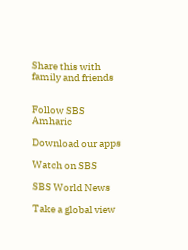Share this with family and friends


Follow SBS Amharic

Download our apps

Watch on SBS

SBS World News

Take a global view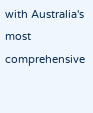with Australia's most comprehensive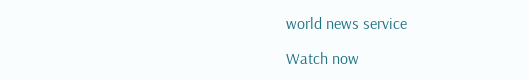world news service

Watch now